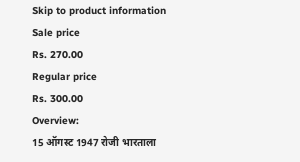Skip to product information
Sale price
Rs. 270.00
Regular price
Rs. 300.00
Overview:
15 ऑगस्ट 1947 रोजी भारताला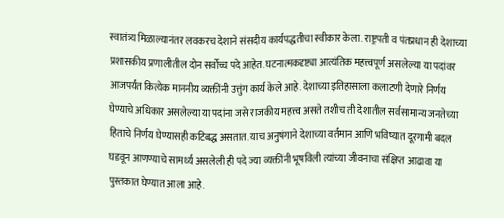स्वातंत्र्य मिळाल्यानंतर लवकरच देशाने संसदीय कार्यपद्धतीचा स्वीकार केला. राष्ट्रपती व पंतप्रधान ही देशाच्या प्रशासकीय प्रणालीतील दोन सर्वोच्च पदे आहेत. घटनात्मकदृष्ट्या आत्यंतिक महत्त्वपूर्ण असलेल्या या पदांवर आजपर्यंत कित्येक माननीय व्यक्तींनी उत्तुंग कार्य केले आहे. देशाच्या इतिहासाला कलाटणी देणारे निर्णय घेण्याचे अधिकार असलेल्या या पदांना जसे राजकीय महत्त्व असते तशीच ती देशातील सर्वसामान्य जनतेच्या हिताचे निर्णय घेण्यासही कटिबद्ध असतात. याच अनुषंगाने देशाच्या वर्तमान आणि भविष्यात दूरगामी बदल घडवून आणण्याचे सामर्थ्य असलेली ही पदे ज्या व्यक्तींनी भूषविली त्यांच्या जीवनाचा संक्षिप्त आढावा या पुस्तकात घेण्यात आला आहे.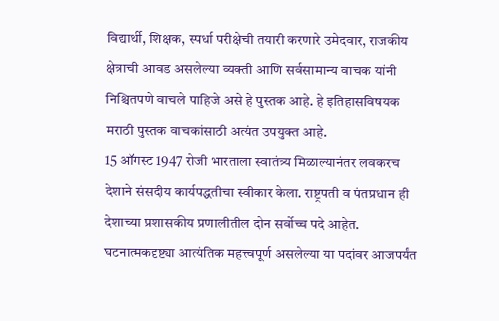विद्यार्थी, शिक्षक, स्पर्धा परीक्षेची तयारी करणारे उमेदवार, राजकीय क्षेत्राची आवड असलेल्या व्यक्ती आणि सर्वसामान्य वाचक यांनी निश्चितपणे वाचले पाहिजे असे हे पुस्तक आहे. हे इतिहासविषयक मराठी पुस्तक वाचकांसाठी अत्यंत उपयुक्त आहे.
15 ऑगस्ट 1947 रोजी भारताला स्वातंत्र्य मिळाल्यानंतर लवकरच देशाने संसदीय कार्यपद्धतीचा स्वीकार केला. राष्ट्रपती व पंतप्रधान ही देशाच्या प्रशासकीय प्रणालीतील दोन सर्वोच्च पदे आहेत. घटनात्मकदृष्ट्या आत्यंतिक महत्त्वपूर्ण असलेल्या या पदांवर आजपर्यंत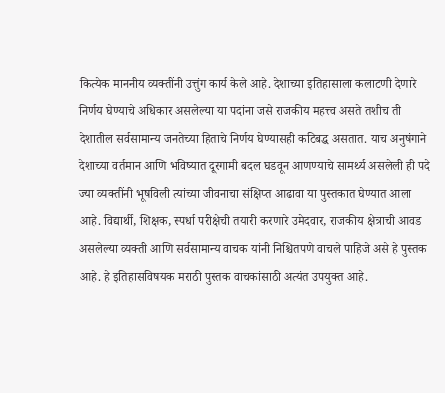कित्येक माननीय व्यक्तींनी उत्तुंग कार्य केले आहे. देशाच्या इतिहासाला कलाटणी देणारे निर्णय घेण्याचे अधिकार असलेल्या या पदांना जसे राजकीय महत्त्व असते तशीच ती देशातील सर्वसामान्य जनतेच्या हिताचे निर्णय घेण्यासही कटिबद्ध असतात. याच अनुषंगाने देशाच्या वर्तमान आणि भविष्यात दूरगामी बदल घडवून आणण्याचे सामर्थ्य असलेली ही पदे ज्या व्यक्तींनी भूषविली त्यांच्या जीवनाचा संक्षिप्त आढावा या पुस्तकात घेण्यात आला आहे. विद्यार्थी, शिक्षक, स्पर्धा परीक्षेची तयारी करणारे उमेदवार, राजकीय क्षेत्राची आवड असलेल्या व्यक्ती आणि सर्वसामान्य वाचक यांनी निश्चितपणे वाचले पाहिजे असे हे पुस्तक आहे. हे इतिहासविषयक मराठी पुस्तक वाचकांसाठी अत्यंत उपयुक्त आहे.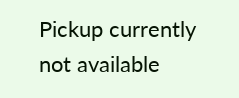Pickup currently not available